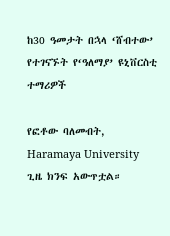ከ30 ዓመታት በኋላ ‘ሸብተው’ የተገናኙት የ‘ዓለማያ’ ዩኒቨርስቲ ተማሪዎች

የፎቶው ባለመብት, Haramaya University
ጊዜ ክንፍ አውጥቷል።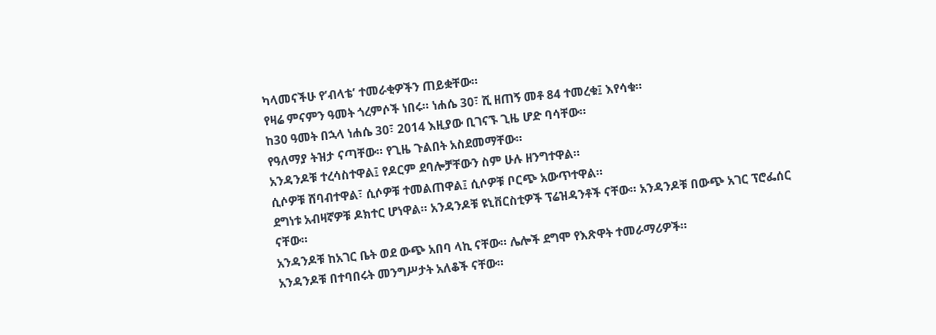ካላመናችሁ የ’ብላቴ’ ተመራቂዎችን ጠይቋቸው።
የዛሬ ምናምን ዓመት ጎረምሶች ነበሩ። ነሐሴ 30፣ ሺ ዘጠኝ መቶ 84 ተመረቁ፤ እየሳቁ።
ከ30 ዓመት በኋላ ነሐሴ 30፣ 2014 እዚያው ቢገናኙ ጊዜ ሆድ ባሳቸው።
የዓለማያ ትዝታ ናጣቸው። የጊዜ ጉልበት አስደመማቸው።
አንዳንዶቹ ተረሳስተዋል፤ የዶርም ደባሎቻቸውን ስም ሁሉ ዘንግተዋል።
ሲሶዎቹ ሸባብተዋል፣ ሲሶዎቹ ተመልጠዋል፤ ሲሶዎቹ ቦርጭ አውጥተዋል።
ደግነቱ አብዛኛዎቹ ዶክተር ሆነዋል። አንዳንዶቹ ዩኒቨርስቲዎች ፕሬዝዳንቶች ናቸው። አንዳንዶቹ በውጭ አገር ፕሮፌሰር ናቸው።
አንዳንዶቹ ከአገር ቤት ወደ ውጭ አበባ ላኪ ናቸው። ሌሎች ደግሞ የእጽዋት ተመራማሪዎች።
አንዳንዶቹ በተባበሩት መንግሥታት አለቆች ናቸው።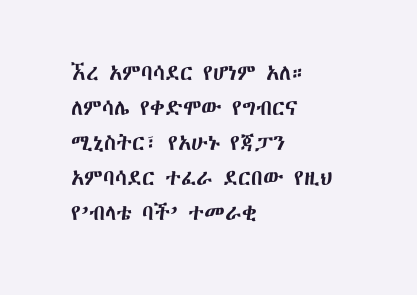ኧረ አምባሳደር የሆነም አለ።
ለምሳሌ የቀድሞው የግብርና ሚኒስትር፣ የአሁኑ የጃፓን አምባሳደር ተፈራ ደርበው የዚህ የ’ብላቴ ባች’ ተመራቂ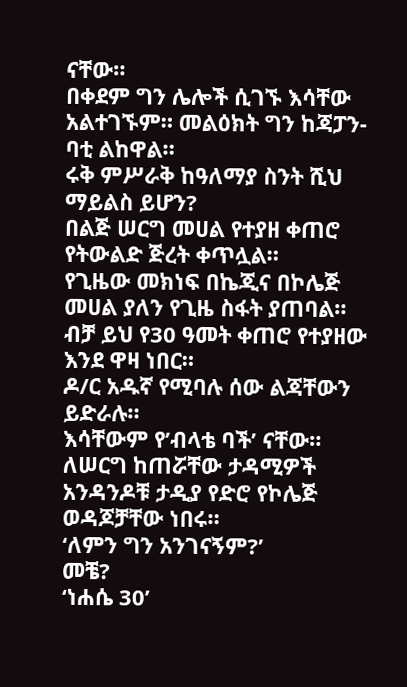ናቸው።
በቀደም ግን ሌሎች ሲገኙ እሳቸው አልተገኙም። መልዕክት ግን ከጃፓን-ባቲ ልከዋል።
ሩቅ ምሥራቅ ከዓለማያ ስንት ሺህ ማይልስ ይሆን?
በልጅ ሠርግ መሀል የተያዘ ቀጠሮ
የትውልድ ጅረት ቀጥሏል።
የጊዜው መክነፍ በኬጂና በኮሌጅ መሀል ያለን የጊዜ ስፋት ያጠባል።
ብቻ ይህ የ30 ዓመት ቀጠሮ የተያዘው እንደ ዋዛ ነበር።
ዶ/ር አዱኛ የሚባሉ ሰው ልጃቸውን ይድራሉ።
እሳቸውም የ’ብላቴ ባች’ ናቸው።
ለሠርግ ከጠሯቸው ታዳሚዎች አንዳንዶቹ ታዲያ የድሮ የኮሌጅ ወዳጆቻቸው ነበሩ።
‘ለምን ግን አንገናኝም?’
መቼ?
‘ነሐሴ 30’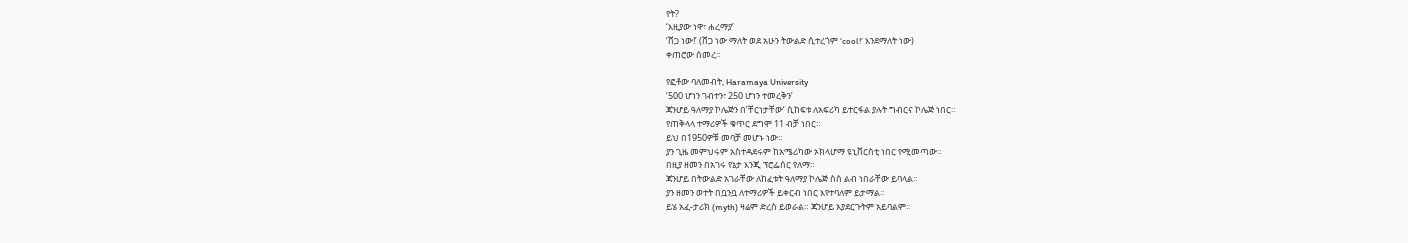የት?
‘እዚያው ነዋ፣ ሐረማያ’
‘ሸጋ ነው!’ (ሸጋ ነው ማለት ወደ አሁን ትውልድ ሲተረጎም ‘cool!’ እንደማለት ነው)
ቀጠሮው ሰመረ።

የፎቶው ባለመብት, Haramaya University
‘500 ሆነን ገብተን፣ 250 ሆነን ተመረቅን’
ጃንሆይ ዓለማያ ኮሌጅን በ’ቸርነታቸው’ ሲከፍቱ ለአፍሪካ ይተርፋል ያሉት ግብርና ኮሌጅ ነበር።
የጠቅላላ ተማሪዎች ቁጥር ደግሞ 11 ብቻ ነበር።
ይህ በ1950ዎቹ መባቻ መሆኑ ነው።
ያን ጊዜ መምህሩም አስተዳደሩም ከአሜሪካው ኦክላሆማ ዩኒቨርስቲ ነበር የሚመጣው።
በዚያ ዘመን በአገሩ የኔታ እንጂ ፕሮፌሰር የለማ።
ጃንሆይ በትውልድ አገራቸው ለከፈቱት ዓለማያ ኮሌጅ ስስ ልብ ነበራቸው ይባላል።
ያን ዘመን ወተት በቧንቧ ለተማሪዎች ይቀርብ ነበር እየተባለም ይታማል።
ይሄ አፈ-ታሪክ (myth) ዛሬም ድረስ ይወራል። ጃንሆይ አያደርጉትም አይባልም።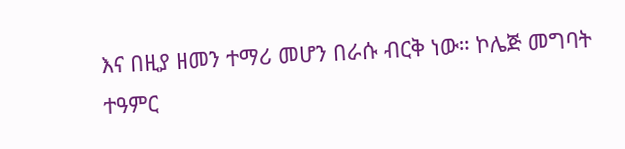እና በዚያ ዘመን ተማሪ መሆን በራሱ ብርቅ ነው። ኮሌጅ መግባት ተዓምር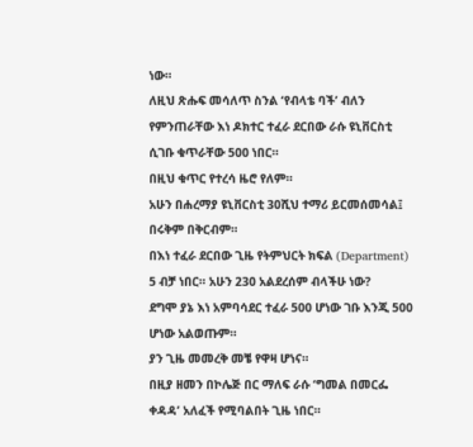ነው።
ለዚህ ጽሑፍ መሳለጥ ስንል ‘የብላቴ ባች’ ብለን የምንጠራቸው እነ ዶክተር ተፈራ ደርበው ራሱ ዩኒቨርስቲ ሲገቡ ቁጥራቸው 500 ነበር።
በዚህ ቁጥር የተረሳ ዜሮ የለም።
አሁን በሐረማያ ዩኒቨርስቲ 30ሺህ ተማሪ ይርመሰመሳል፤ በሩቅም በቅርብም።
በእነ ተፈራ ደርበው ጊዜ የትምህርት ክፍል (Department) 5 ብቻ ነበር። አሁን 230 አልደረሰም ብላችሁ ነው?
ደግሞ ያኔ እነ አምባሳደር ተፈራ 500 ሆነው ገቡ እንጂ 500 ሆነው አልወጡም።
ያን ጊዜ መመረቅ መቼ የዋዛ ሆነና።
በዚያ ዘመን በኮሌጅ በር ማለፍ ራሱ ‘ግመል በመርፌ ቀዳዳ’ አለፈች የሚባልበት ጊዜ ነበር።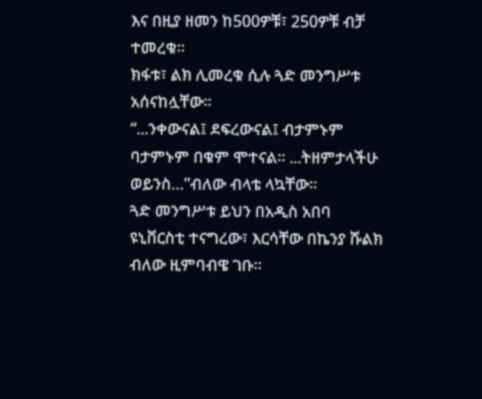እና በዚያ ዘመን ከ500ዎቹ፣ 250ዎቹ ብቻ ተመረቁ።
ክፋቱ፣ ልክ ሊመረቁ ሲሉ ጓድ መንግሥቱ አሰናከሏቸው።
“...ንቀውናል፤ ደፍረውናል፤ ብታምኑም ባታምኑም በቁም ሞተናል። ...ትዘምታላችሁ ወይንስ…”ብለው ብላቴ ላኳቸው።
ጓድ መንግሥቱ ይህን በአዲስ አበባ ዩኒቨርስቲ ተናግረው፣ እርሳቸው በኬንያ ሹልክ ብለው ዚምባብዌ ገቡ።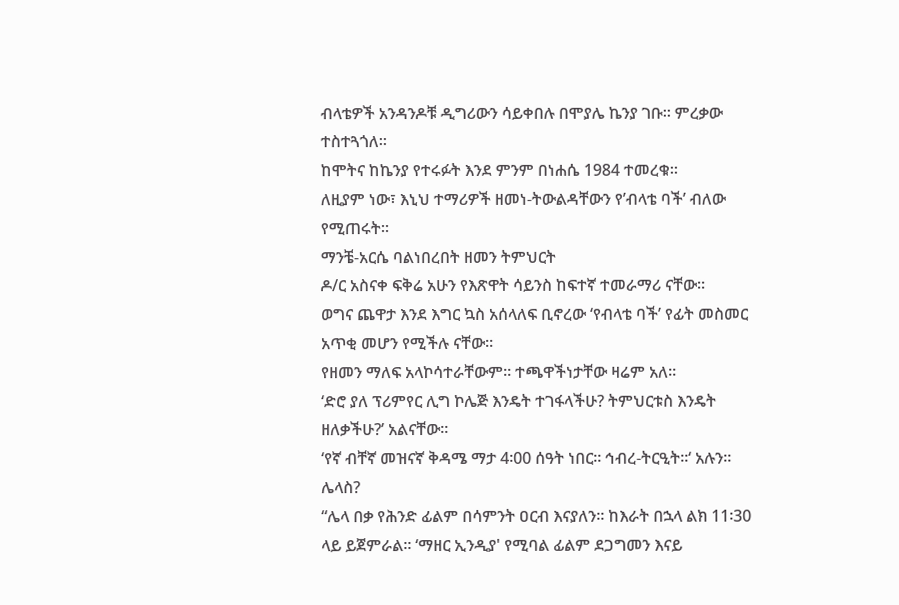ብላቴዎች አንዳንዶቹ ዲግሪውን ሳይቀበሉ በሞያሌ ኬንያ ገቡ። ምረቃው ተስተጓጎለ።
ከሞትና ከኬንያ የተሩፉት እንደ ምንም በነሐሴ 1984 ተመረቁ።
ለዚያም ነው፣ እኒህ ተማሪዎች ዘመነ-ትውልዳቸውን የ’ብላቴ ባች’ ብለው የሚጠሩት።
ማንቼ-አርሴ ባልነበረበት ዘመን ትምህርት
ዶ/ር አስናቀ ፍቅሬ አሁን የእጽዋት ሳይንስ ከፍተኛ ተመራማሪ ናቸው።
ወግና ጨዋታ እንደ እግር ኳስ አሰላለፍ ቢኖረው ‘የብላቴ ባች’ የፊት መስመር አጥቂ መሆን የሚችሉ ናቸው።
የዘመን ማለፍ አላኮሳተራቸውም። ተጫዋችነታቸው ዛሬም አለ።
‘ድሮ ያለ ፕሪምየር ሊግ ኮሌጅ እንዴት ተገፋላችሁ? ትምህርቱስ እንዴት ዘለቃችሁ?’ አልናቸው።
‘የኛ ብቸኛ መዝናኛ ቅዳሜ ማታ 4፡00 ሰዓት ነበር። ኅብረ-ትርዒት።‘ አሉን።
ሌላስ?
“ሌላ በቃ የሕንድ ፊልም በሳምንት ዐርብ እናያለን። ከእራት በኋላ ልክ 11፡30 ላይ ይጀምራል። ‘ማዘር ኢንዲያ' የሚባል ፊልም ደጋግመን እናይ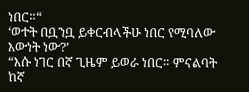ነበር።“
‘ወተት በቧንቧ ይቀርብላችሁ ነበር የሚባለው እውነት ነው?’
“እሱ ነገር በኛ ጊዜም ይወራ ነበር። ምናልባት ከኛ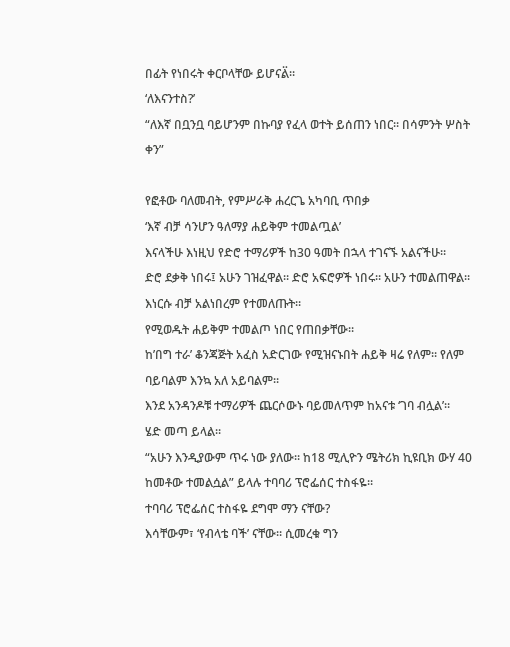በፊት የነበሩት ቀርቦላቸው ይሆናል፟።
‘ለእናንተስ?’
“ለእኛ በቧንቧ ባይሆንም በኩባያ የፈላ ወተት ይሰጠን ነበር። በሳምንት ሦስት ቀን”

የፎቶው ባለመብት, የምሥራቅ ሐረርጌ አካባቢ ጥበቃ
‘እኛ ብቻ ሳንሆን ዓለማያ ሐይቅም ተመልጧል’
እናላችሁ እነዚህ የድሮ ተማሪዎች ከ30 ዓመት በኋላ ተገናኙ አልናችሁ።
ድሮ ደቃቅ ነበሩ፤ አሁን ገዝፈዋል። ድሮ አፍሮዎች ነበሩ። አሁን ተመልጠዋል።
እነርሱ ብቻ አልነበረም የተመለጡት።
የሚወዱት ሐይቅም ተመልጦ ነበር የጠበቃቸው።
ከ’በግ ተራ’ ቆንጃጅት አፈስ አድርገው የሚዝናኑበት ሐይቅ ዛሬ የለም። የለም ባይባልም እንኳ አለ አይባልም።
እንደ አንዳንዶቹ ተማሪዎች ጨርሶውኑ ባይመለጥም ከአናቱ ‘ገባ ብሏል’።
ሄድ መጣ ይላል።
“አሁን እንዲያውም ጥሩ ነው ያለው። ከ18 ሚሊዮን ሜትሪክ ኪዩቢክ ውሃ 40 ከመቶው ተመልሷል” ይላሉ ተባባሪ ፕሮፌሰር ተስፋዬ።
ተባባሪ ፕሮፌሰር ተስፋዬ ደግሞ ማን ናቸው?
እሳቸውም፣ ‘የብላቴ ባች’ ናቸው። ሲመረቁ ግን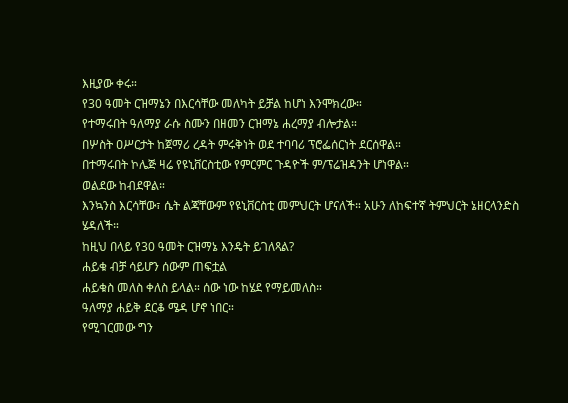እዚያው ቀሩ።
የ30 ዓመት ርዝማኔን በእርሳቸው መለካት ይቻል ከሆነ እንሞክረው።
የተማሩበት ዓለማያ ራሱ ስሙን በዘመን ርዝማኔ ሐረማያ ብሎታል።
በሦስት ዐሥርታት ከጀማሪ ረዳት ምሩቅነት ወደ ተባባሪ ፕሮፌሰርነት ደርሰዋል።
በተማሩበት ኮሌጅ ዛሬ የዩኒቨርስቲው የምርምር ጉዳዮች ም/ፕሬዝዳንት ሆነዋል።
ወልደው ከብደዋል።
እንኳንስ እርሳቸው፣ ሴት ልጃቸውም የዩኒቨርስቲ መምህርት ሆናለች። አሁን ለከፍተኛ ትምህርት ኔዘርላንድስ ሄዳለች።
ከዚህ በላይ የ30 ዓመት ርዝማኔ እንዴት ይገለጻል?
ሐይቁ ብቻ ሳይሆን ሰውም ጠፍቷል
ሐይቁስ መለስ ቀለስ ይላል። ሰው ነው ከሄደ የማይመለስ።
ዓለማያ ሐይቅ ደርቆ ሜዳ ሆኖ ነበር።
የሚገርመው ግን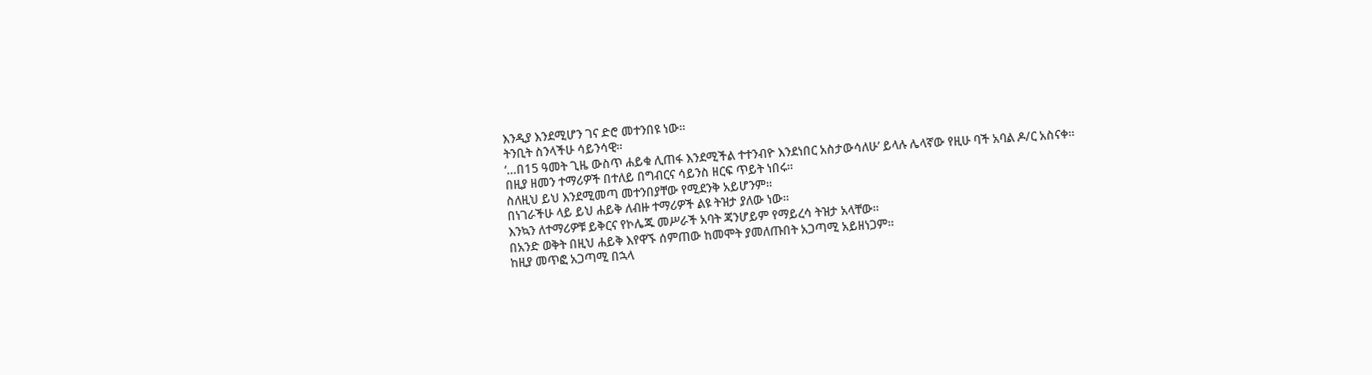እንዲያ እንደሚሆን ገና ድሮ መተንበዩ ነው።
ትንቢት ስንላችሁ ሳይንሳዊ።
‘…በ15 ዓመት ጊዜ ውስጥ ሐይቁ ሊጠፋ እንደሚችል ተተንብዮ እንደነበር አስታውሳለሁ’ ይላሉ ሌላኛው የዚሁ ባች አባል ዶ/ር አስናቀ።
በዚያ ዘመን ተማሪዎች በተለይ በግብርና ሳይንስ ዘርፍ ጥይት ነበሩ።
ስለዚህ ይህ እንደሚመጣ መተንበያቸው የሚደንቅ አይሆንም።
በነገራችሁ ላይ ይህ ሐይቅ ለብዙ ተማሪዎች ልዩ ትዝታ ያለው ነው።
እንኳን ለተማሪዎቹ ይቅርና የኮሌጁ መሥራች አባት ጃንሆይም የማይረሳ ትዝታ አላቸው።
በአንድ ወቅት በዚህ ሐይቅ እየዋኙ ሰምጠው ከመሞት ያመለጡበት አጋጣሚ አይዘነጋም።
ከዚያ መጥፎ አጋጣሚ በኋላ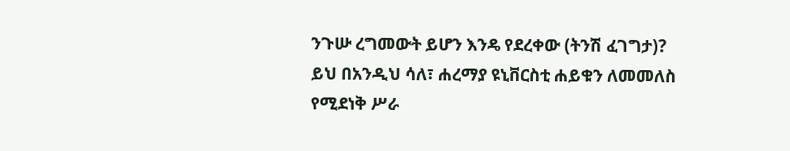ንጉሡ ረግመውት ይሆን እንዴ የደረቀው (ትንሽ ፈገግታ)?
ይህ በአንዲህ ሳለ፣ ሐረማያ ዩኒቨርስቲ ሐይቁን ለመመለስ የሚደነቅ ሥራ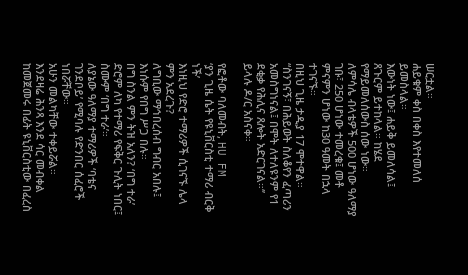ሠርቷል።
ሐይቁም ቀስ በቀስ እየተመለሰ ይመስላል።
እውነት ነው፤ ሐይቅ ይመለሳል፤ ጸጉርም ይተከላል። ከሄደ የማይመለሰውስ ሰው ነው።
ለምሳሌ ብላቴዎች 500 ሆነው ዓለማያ ገቡ፣ 250 ሆነው ተመረቁ፤ መቶ ምናምን ሆነው ከ30 ዓመት በኋላ ተገናኙ።
በዚህ ጊዜ ታዲያ 17 ሞተዋል።
“ስንገናኝ፣ በሕይወት ስለቆየን ፈጣሪን አመስግነናል፤ በሞት ለተለዩንም የ1 ደቂቃ የሕሊና ጸሎት አድርገናል።‘’ ይላሉ ዶ/ር አስናቀ።

የፎቶው ባለመብት, HU FM
‘ያን ጊዜ ሴት የዩኒቨርስቲ ተማሪ ብርቅ ነች’
እነዚህ የድሮ ተማሪዎች ሲገናኙ ሌላ ምን አደረጉ?
ለግቢው ማኅበረሰብ ግብር አበሉ፤ እነሱም የበግ ሥጋ በሉ።
በግ ስንል ምን ትዝ አለን? ‘በግ ተራ’
ድሮም ለካ የተማሪ የፍቅር ጉሊት ነበር፤ ስሙም ‘በግ ተራ’።
ለያኔው ዓለማያ ተማሪዎች ‘ባቴና ገንደቦይ’ የሚባሉ የድንበር ሰፈሮች ነበሯቸው።
አሁን መልካቸው ተቀይሯል።
እንደዛሬ ሕንጻ እንደ ሳር መብቀል ከመጀመሩ በፊት ዩኒቨርስቲው በፈረስ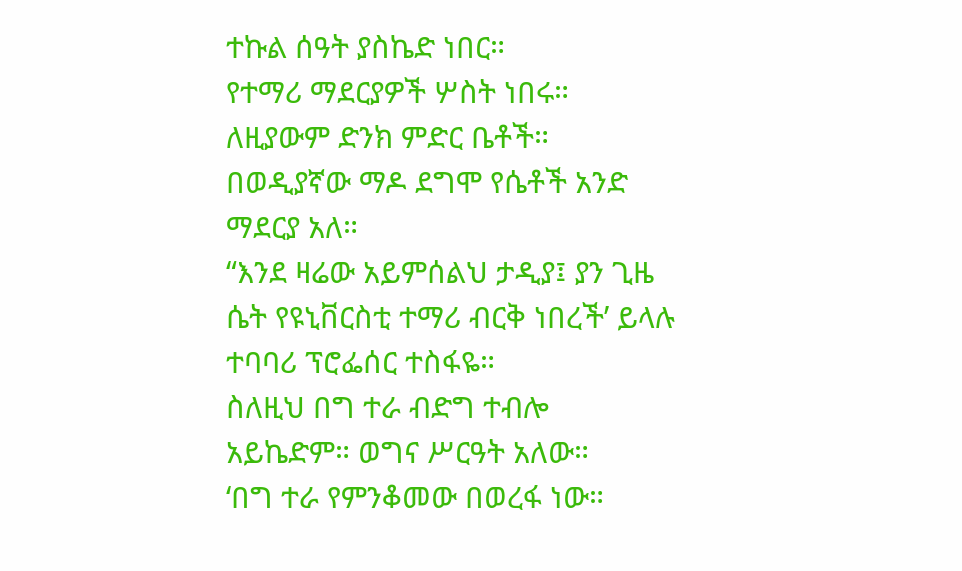ተኩል ሰዓት ያስኬድ ነበር።
የተማሪ ማደርያዎች ሦስት ነበሩ። ለዚያውም ድንክ ምድር ቤቶች።
በወዲያኛው ማዶ ደግሞ የሴቶች አንድ ማደርያ አለ።
“እንደ ዛሬው አይምሰልህ ታዲያ፤ ያን ጊዜ ሴት የዩኒቨርስቲ ተማሪ ብርቅ ነበረች’ ይላሉ ተባባሪ ፕሮፌሰር ተስፋዬ።
ስለዚህ በግ ተራ ብድግ ተብሎ አይኬድም። ወግና ሥርዓት አለው።
‘በግ ተራ የምንቆመው በወረፋ ነው።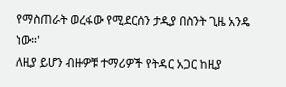የማስጠራት ወረፋው የሚደርሰን ታዲያ በስንት ጊዜ አንዴ ነው።'
ለዚያ ይሆን ብዙዎቹ ተማሪዎች የትዳር አጋር ከዚያ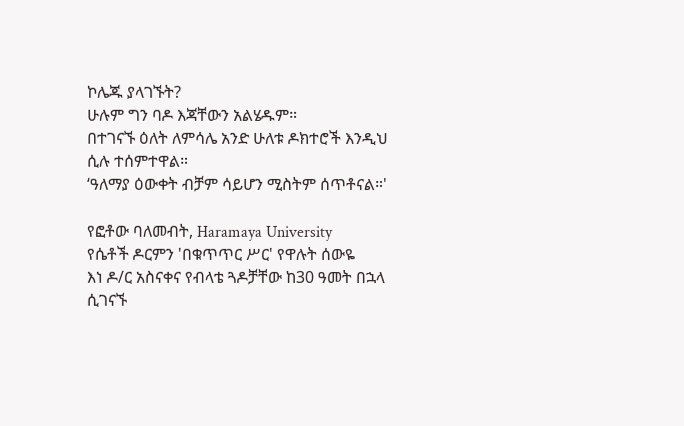ኮሌጁ ያላገኙት?
ሁሉም ግን ባዶ እጃቸውን አልሄዱም።
በተገናኙ ዕለት ለምሳሌ አንድ ሁለቱ ዶክተሮች እንዲህ ሲሉ ተሰምተዋል።
‘ዓለማያ ዕውቀት ብቻም ሳይሆን ሚስትም ሰጥቶናል።'

የፎቶው ባለመብት, Haramaya University
የሴቶች ዶርምን 'በቁጥጥር ሥር' የዋሉት ሰውዬ
እነ ዶ/ር አስናቀና የብላቴ ጓዶቻቸው ከ30 ዓመት በኋላ ሲገናኙ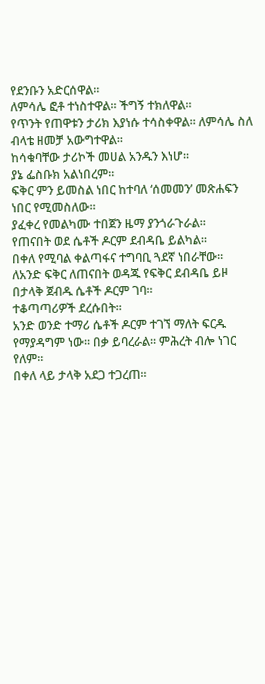የደንቡን አድርሰዋል።
ለምሳሌ ፎቶ ተነስተዋል። ችግኝ ተክለዋል።
የጥንት የጠዋቱን ታሪክ እያነሱ ተሳስቀዋል። ለምሳሌ ስለ ብላቴ ዘመቻ አውግተዋል።
ከሳቁባቸው ታሪኮች መሀል አንዱን እነሆ።
ያኔ ፌስቡክ አልነበረም።
ፍቅር ምን ይመስል ነበር ከተባለ ‘ሰመመን’ መጽሐፍን ነበር የሚመስለው።
ያፈቀረ የመልካሙ ተበጀን ዜማ ያንጎራጉራል።
የጠናበት ወደ ሴቶች ዶርም ደብዳቤ ይልካል።
በቀለ የሚባል ቀልጣፋና ተግባቢ ጓደኛ ነበራቸው።
ለአንድ ፍቅር ለጠናበት ወዳጁ የፍቅር ደብዳቤ ይዞ በታላቅ ጀብዱ ሴቶች ዶርም ገባ።
ተቆጣጣሪዎች ደረሱበት።
አንድ ወንድ ተማሪ ሴቶች ዶርም ተገኘ ማለት ፍርዱ የማያዳግም ነው። በቃ ይባረራል። ምሕረት ብሎ ነገር የለም።
በቀለ ላይ ታላቅ አደጋ ተጋረጠ።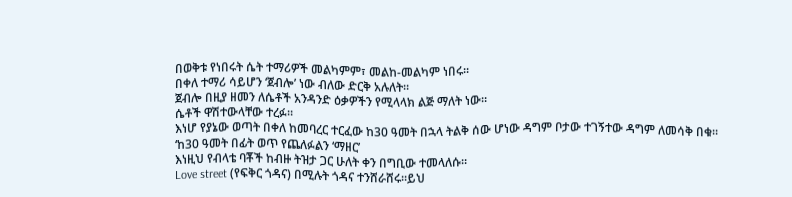በወቅቱ የነበሩት ሴት ተማሪዎች መልካምም፣ መልከ-መልካም ነበሩ።
በቀለ ተማሪ ሳይሆን ‘ጀብሎ’ ነው ብለው ድርቅ አሉለት።
ጀብሎ በዚያ ዘመን ለሴቶች አንዳንድ ዕቃዎችን የሚላላክ ልጅ ማለት ነው።
ሴቶች ዋሽተውላቸው ተረፉ።
እነሆ የያኔው ወጣት በቀለ ከመባረር ተርፈው ከ30 ዓመት በኋላ ትልቅ ሰው ሆነው ዳግም ቦታው ተገኝተው ዳግም ለመሳቅ በቁ።
‘ከ30 ዓመት በፊት ወጥ የጨለፉልን ‘ማዘር’
እነዚህ የብላቴ ባቾች ከብዙ ትዝታ ጋር ሁለት ቀን በግቢው ተመላለሱ።
Love street (የፍቅር ጎዳና) በሚሉት ጎዳና ተንሸራሸሩ።ይህ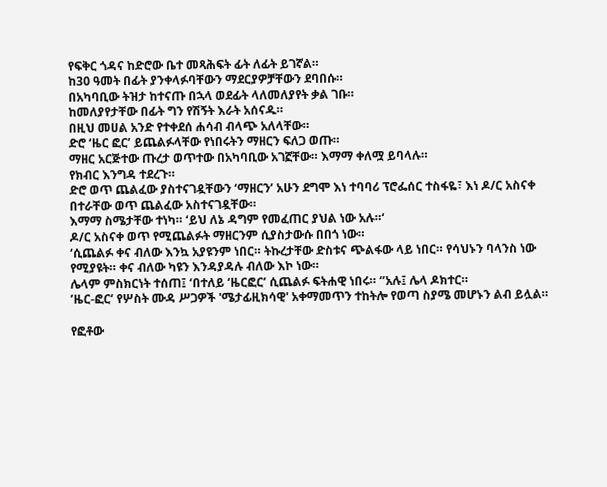የፍቅር ጎዳና ከድሮው ቤተ መጻሕፍት ፊት ለፊት ይገኛል።
ከ30 ዓመት በፊት ያንቀላፉባቸውን ማደርያዎቻቸውን ደባበሱ።
በአካባቢው ትዝታ ከተናጡ በኋላ ወደፊት ላለመለያየት ቃል ገቡ።
ከመለያየታቸው በፊት ግን የሽኝት እራት አሰናዱ።
በዚህ መሀል አንድ የተቀደሰ ሐሳብ ብላጭ አለላቸው።
ድሮ ‘ዜር ፎር’ ይጨልፉላቸው የነበሩትን ማዘርን ፍለጋ ወጡ።
ማዘር አርጅተው ጡረታ ወጥተው በአካባቢው አገኟቸው። እማማ ቀለሟ ይባላሉ።
የክብር እንግዳ ተደረጉ።
ድሮ ወጥ ጨልፈው ያስተናገዷቸውን ‘ማዘርን’ አሁን ደግሞ እነ ተባባሪ ፕሮፌሰር ተስፋዬ፣ እነ ዶ/ር አስናቀ በተራቸው ወጥ ጨልፈው አስተናገዷቸው።
እማማ ስሜታቸው ተነካ። ‘ይህ ለኔ ዳግም የመፈጠር ያህል ነው አሉ።‘
ዶ/ር አስናቀ ወጥ የሚጨልፉት ማዘርንም ሲያስታውሱ በበጎ ነው።
‘ሲጨልፉ ቀና ብለው እንኳ አያዩንም ነበር። ትኩረታቸው ድስቱና ጭልፋው ላይ ነበር። የሳህኑን ባላንስ ነው የሚያዩት። ቀና ብለው ካዩን እንዳያዳሉ ብለው እኮ ነው።
ሌላም ምስክርነት ተሰጠ፤ ‘በተለይ ‘ዜርፎር’ ሲጨልፉ ፍትሐዊ ነበሩ። ‘’አሉ፤ ሌላ ዶክተር።
’ዜር-ፎር’ የሦስት ሙዳ ሥጋዎች 'ሜታፊዚክሳዊ' አቀማመጥን ተከትሎ የወጣ ስያሜ መሆኑን ልብ ይሏል።

የፎቶው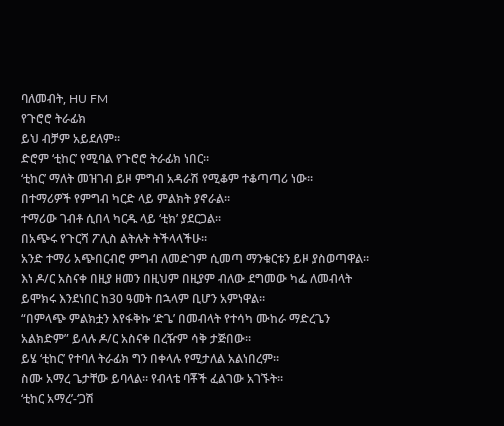ባለመብት, HU FM
የጉሮሮ ትራፊክ
ይህ ብቻም አይደለም።
ድሮም ‘ቲከር’ የሚባል የጉሮሮ ትራፊክ ነበር።
‘ቲከር’ ማለት መዝገብ ይዞ ምግብ አዳራሽ የሚቆም ተቆጣጣሪ ነው።
በተማሪዎች የምግብ ካርድ ላይ ምልክት ያኖራል።
ተማሪው ገብቶ ሲበላ ካርዱ ላይ ‘ቲክ’ ያደርጋል።
በአጭሩ የጉርሻ ፖሊስ ልትሉት ትችላላችሁ።
አንድ ተማሪ አጭበርብሮ ምግብ ለመድገም ሲመጣ ማንቁርቱን ይዞ ያስወጣዋል።
እነ ዶ/ር አስናቀ በዚያ ዘመን በዚህም በዚያም ብለው ደግመው ካፌ ለመብላት ይሞክሩ እንደነበር ከ30 ዓመት በኋላም ቢሆን አምነዋል።
“በምላጭ ምልክቷን እየፋቅኩ ‘ድጌ’ በመብላት የተሳካ ሙከራ ማድረጌን አልክድም” ይላሉ ዶ/ር አስናቀ በረዥም ሳቅ ታጅበው።
ይሄ ‘ቲከር’ የተባለ ትራፊክ ግን በቀላሉ የሚታለል አልነበረም።
ስሙ አማረ ጌታቸው ይባላል። የብላቴ ባቾች ፈልገው አገኙት።
‘ቲከር አማረ’-‘ጋሽ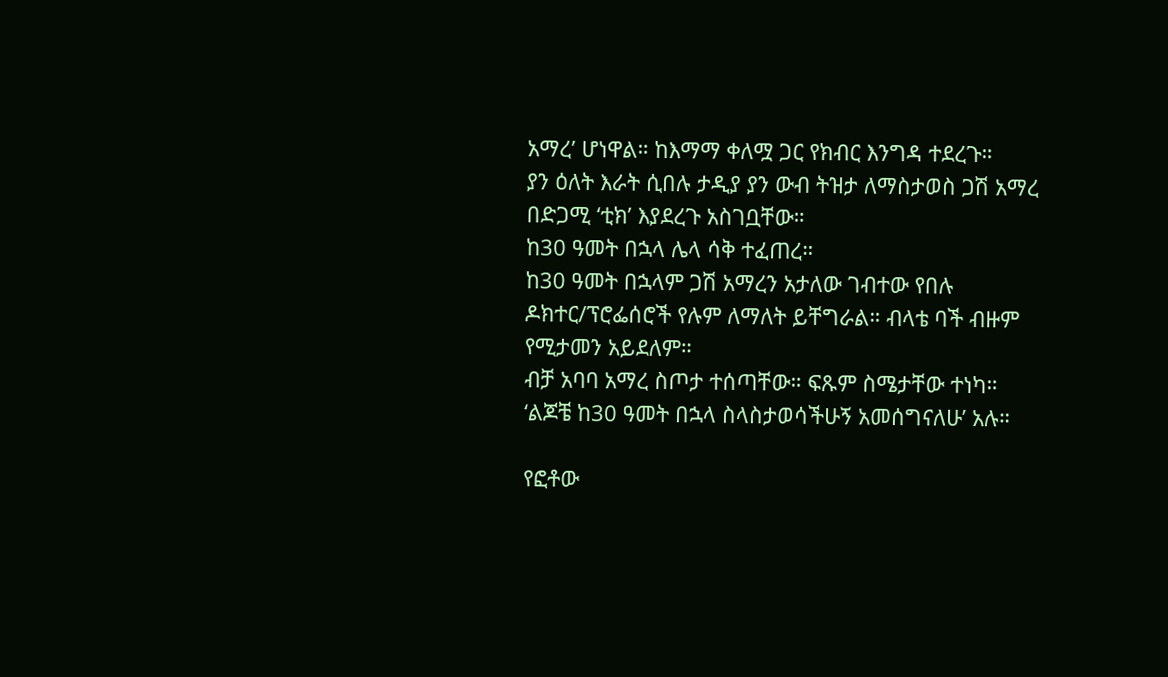አማረ’ ሆነዋል። ከእማማ ቀለሟ ጋር የክብር እንግዳ ተደረጉ።
ያን ዕለት እራት ሲበሉ ታዲያ ያን ውብ ትዝታ ለማስታወስ ጋሽ አማረ በድጋሚ ‘ቲክ’ እያደረጉ አስገቧቸው።
ከ30 ዓመት በኋላ ሌላ ሳቅ ተፈጠረ።
ከ30 ዓመት በኋላም ጋሽ አማረን አታለው ገብተው የበሉ ዶክተር/ፕሮፌሰሮች የሉም ለማለት ይቸግራል። ብላቴ ባች ብዙም የሚታመን አይደለም።
ብቻ አባባ አማረ ስጦታ ተሰጣቸው። ፍጹም ስሜታቸው ተነካ።
‘ልጆቼ ከ30 ዓመት በኋላ ስላስታወሳችሁኝ አመሰግናለሁ’ አሉ።

የፎቶው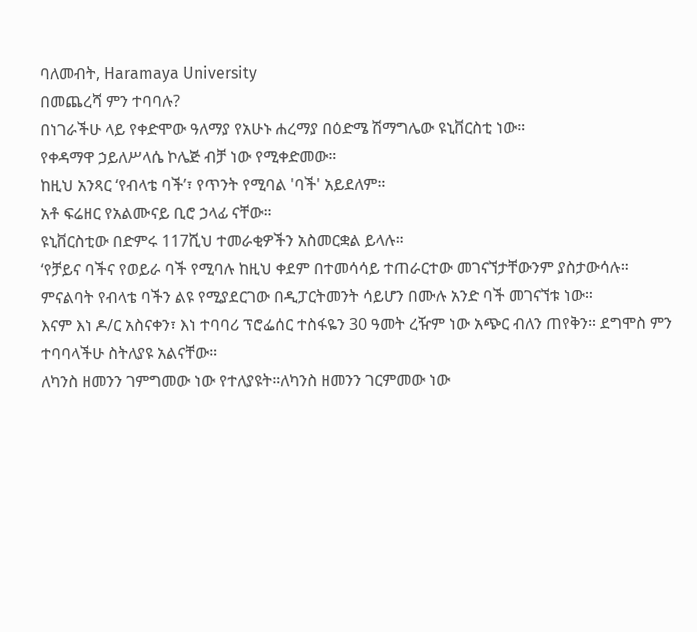ባለመብት, Haramaya University
በመጨረሻ ምን ተባባሉ?
በነገራችሁ ላይ የቀድሞው ዓለማያ የአሁኑ ሐረማያ በዕድሜ ሽማግሌው ዩኒቨርስቲ ነው።
የቀዳማዋ ኃይለሥላሴ ኮሌጅ ብቻ ነው የሚቀድመው።
ከዚህ አንጻር ‘የብላቴ ባች’፣ የጥንት የሚባል 'ባች' አይደለም።
አቶ ፍሬዘር የአልሙናይ ቢሮ ኃላፊ ናቸው።
ዩኒቨርስቲው በድምሩ 117ሺህ ተመራቂዎችን አስመርቋል ይላሉ።
‘የቻይና ባችና የወይራ ባች የሚባሉ ከዚህ ቀደም በተመሳሳይ ተጠራርተው መገናኘታቸውንም ያስታውሳሉ።
ምናልባት የብላቴ ባችን ልዩ የሚያደርገው በዲፓርትመንት ሳይሆን በሙሉ አንድ ባች መገናኘቱ ነው።
እናም እነ ዶ/ር አስናቀን፣ እነ ተባባሪ ፕሮፌሰር ተስፋዬን 30 ዓመት ረዥም ነው አጭር ብለን ጠየቅን። ደግሞስ ምን ተባባላችሁ ስትለያዩ አልናቸው።
ለካንስ ዘመንን ገምግመው ነው የተለያዩት።ለካንስ ዘመንን ገርምመው ነው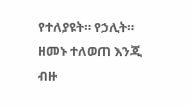የተለያዩት። የኃሊት።
ዘመኑ ተለወጠ እንጂ ብዙ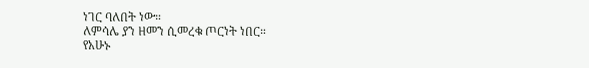ነገር ባለበት ነው።
ለምሳሌ ያን ዘመን ሲመረቁ ጦርነት ነበር።
የአሁኑ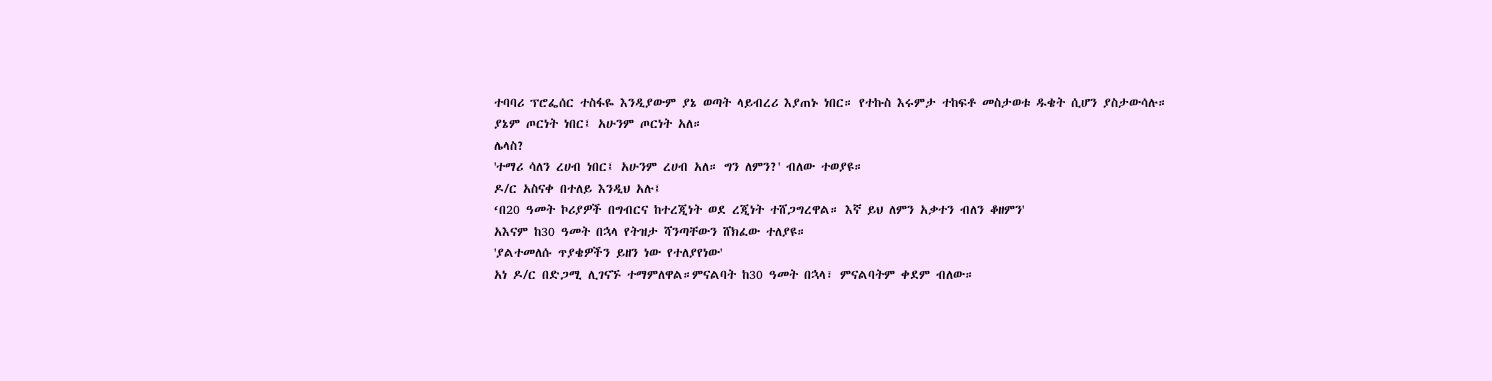ተባባሪ ፕሮፌሰር ተስፋዬ እንዲያውም ያኔ ወጣት ላይብረሪ እያጠኑ ነበር። የተኩስ እሩምታ ተከፍቶ መስታወቱ ዱቄት ሲሆን ያስታውሳሉ።
ያኔም ጦርነት ነበር፤ አሁንም ጦርነት አለ።
ሌላስ?
'ተማሪ ሳለን ረሀብ ነበር፤ አሁንም ረሀብ አለ። ግን ለምን?' ብለው ተወያዩ።
ዶ/ር አስናቀ በተለይ እንዲህ አሉ፤
‘በ20 ዓመት ኮሪያዎች በግብርና ከተረጂነት ወደ ረጂነት ተሸጋግረዋል። እኛ ይህ ለምን አቃተን ብለን ቆዘምን'
አእናም ከ30 ዓመት በኋላ የትዝታ ሻንጣቸውን ሸክፈው ተለያዩ።
'ያልተመለሱ ጥያቄዎችን ይዘን ነው የተለያየነው'
አነ ዶ/ር በድጋሚ ሊገናኙ ተማምለዋል።ምናልባት ከ30 ዓመት በኋላ፣ ምናልባትም ቀደም ብለው።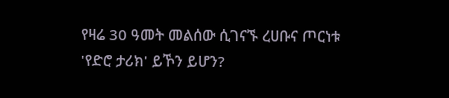የዛሬ 30 ዓመት መልሰው ሲገናኙ ረሀቡና ጦርነቱ 'የድሮ ታሪክ' ይኾን ይሆን?